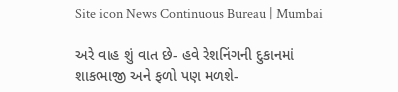Site icon News Continuous Bureau | Mumbai

અરે વાહ શું વાત છે- હવે રેશનિંગની દુકાનમાં શાકભાજી અને ફળો પણ મળશે-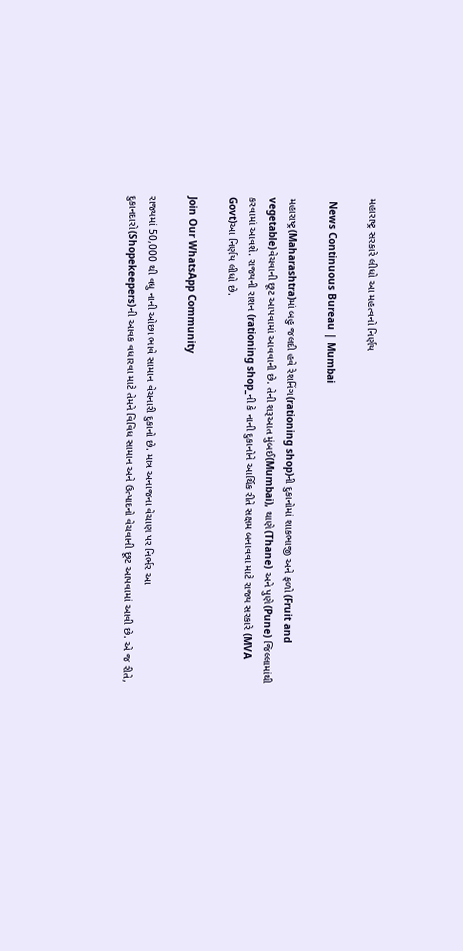મહારાષ્ટ્ર સરકારે લીધો આ મહત્વનો નિર્ણય

 News Continuous Bureau | Mumbai

મહારાષ્ટ્ર(Maharashtra)માં બહુ જલદી હવે રેશનિંગ(rationing shop)ની દુકાનોમાં શાકભાજી અને ફળો (Fruit and vegetable)વેચવાની છૂટ આપવામાં આવવાની છે. તેની શરૂઆત મુંબઈ(Mumbai), થાણે(Thane) અને પુણે(Pune) જિલ્લામાંથી કરવામાં આવશે. રાજ્યની રાશન (rationing shop_ની કે નાની દુકાનોને આર્થિક રીતે સક્ષમ બનાવવા માટે રાજ્ય સરકારે (MVA Govt)આ નિર્ણય લીધો છે.

Join Our WhatsApp Community

રાજ્યમાં 50,000 થી વધુ નાની ઓછા ભાવે સામાન વેચનારી દુકાનો છે. માત્ર અનાજના વેચાણ પર નિર્ભર આ દુકાનદારો(Shopekeepers)ની આવક વધારવા માટે તેમને વિવિધ સામાન અને ઉત્પાદનો વેચવાની છૂટ આપવામાં આવી છે. એ જ રીતે,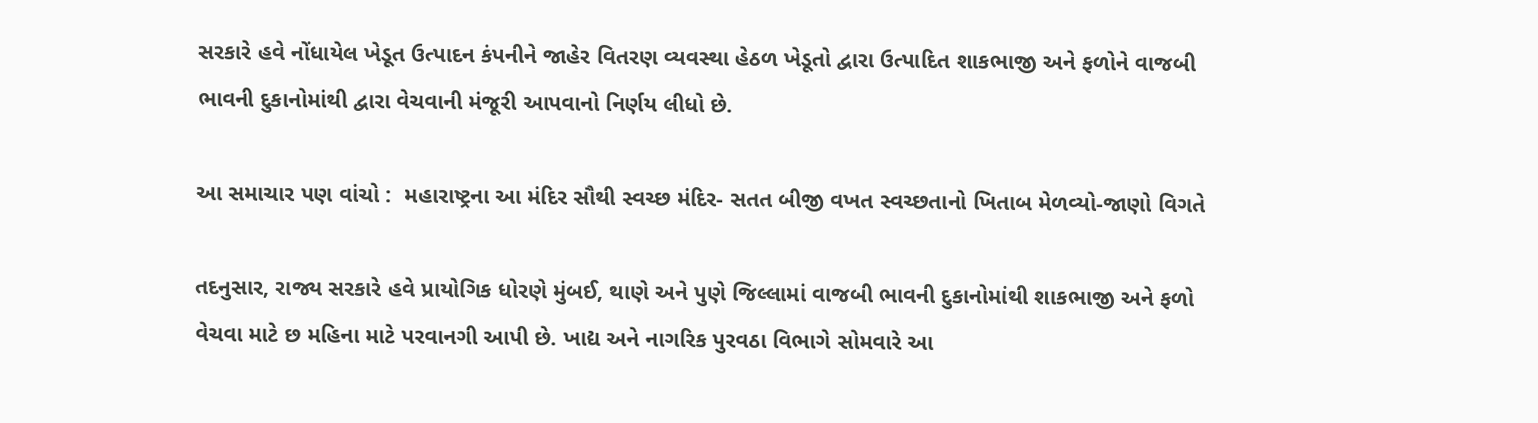સરકારે હવે નોંધાયેલ ખેડૂત ઉત્પાદન કંપનીને જાહેર વિતરણ વ્યવસ્થા હેઠળ ખેડૂતો દ્વારા ઉત્પાદિત શાકભાજી અને ફળોને વાજબી ભાવની દુકાનોમાંથી દ્વારા વેચવાની મંજૂરી આપવાનો નિર્ણય લીધો છે.

આ સમાચાર પણ વાંચો :  મહારાષ્ટ્રના આ મંદિર સૌથી સ્વચ્છ મંદિર- સતત બીજી વખત સ્વચ્છતાનો ખિતાબ મેળવ્યો-જાણો વિગતે

તદનુસાર, રાજ્ય સરકારે હવે પ્રાયોગિક ધોરણે મુંબઈ, થાણે અને પુણે જિલ્લામાં વાજબી ભાવની દુકાનોમાંથી શાકભાજી અને ફળો વેચવા માટે છ મહિના માટે પરવાનગી આપી છે. ખાદ્ય અને નાગરિક પુરવઠા વિભાગે સોમવારે આ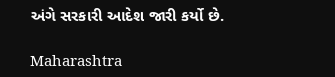અંગે સરકારી આદેશ જારી કર્યો છે.

Maharashtra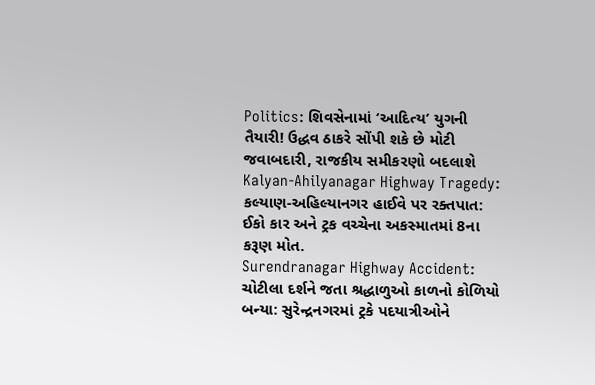Politics: શિવસેનામાં ‘આદિત્ય’ યુગની તૈયારી! ઉદ્ધવ ઠાકરે સોંપી શકે છે મોટી જવાબદારી, રાજકીય સમીકરણો બદલાશે
Kalyan-Ahilyanagar Highway Tragedy: કલ્યાણ-અહિલ્યાનગર હાઈવે પર રક્તપાત: ઈકો કાર અને ટ્રક વચ્ચેના અકસ્માતમાં 8ના કરૂણ મોત.
Surendranagar Highway Accident: ચોટીલા દર્શને જતા શ્રદ્ધાળુઓ કાળનો કોળિયો બન્યા: સુરેન્દ્રનગરમાં ટ્રકે પદયાત્રીઓને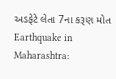અડફેટે લેતા 7ના કરૂણ મોત
Earthquake in Maharashtra: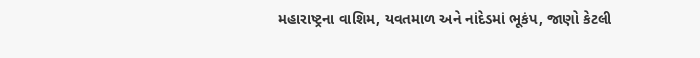મહારાષ્ટ્રના વાશિમ, યવતમાળ અને નાંદેડમાં ભૂકંપ, જાણો કેટલી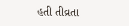હતી તીવ્રતા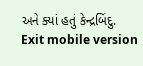અને ક્યાં હતું કેન્દ્રબિંદુ.
Exit mobile version